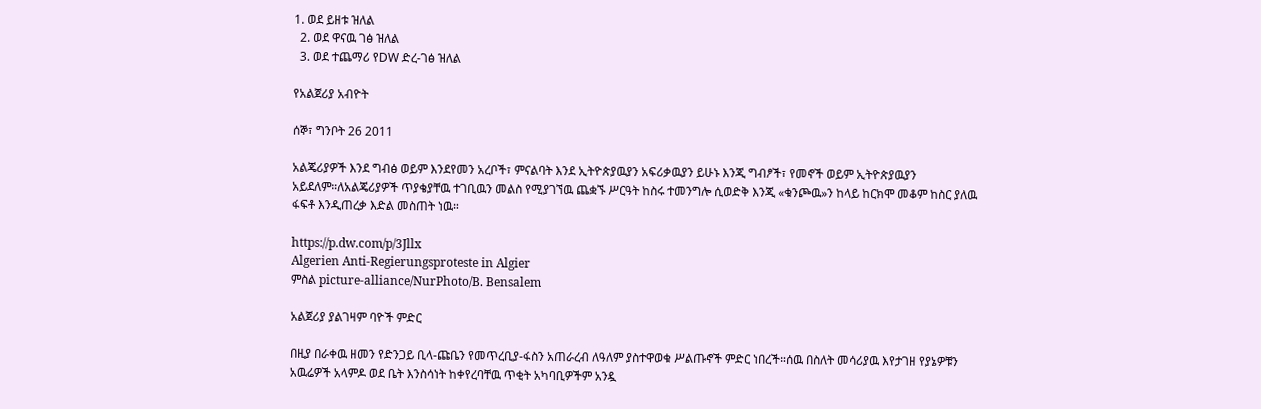1. ወደ ይዘቱ ዝለል
  2. ወደ ዋናዉ ገፅ ዝለል
  3. ወደ ተጨማሪ የDW ድረ-ገፅ ዝለል

የአልጀሪያ አብዮት

ሰኞ፣ ግንቦት 26 2011

አልጄሪያዎች እንደ ግብፅ ወይም እንደየመን አረቦች፣ ምናልባት እንደ ኢትዮጵያዉያን አፍሪቃዉያን ይሁኑ እንጂ ግብፆች፣ የመኖች ወይም ኢትዮጵያዉያን አይደለም።ለአልጄሪያዎች ጥያቄያቸዉ ተገቢዉን መልስ የሚያገኘዉ ጨቋኙ ሥርዓት ከስሩ ተመንግሎ ሲወድቅ እንጂ «ቁንጮዉ»ን ከላይ ከርክሞ መቆም ከስር ያለዉ ፋፍቶ እንዲጠረቃ እድል መስጠት ነዉ።

https://p.dw.com/p/3Jllx
Algerien Anti-Regierungsproteste in Algier
ምስል picture-alliance/NurPhoto/B. Bensalem

አልጀሪያ ያልገዛም ባዮች ምድር

በዚያ በራቀዉ ዘመን የድንጋይ ቢላ-ጩቤን የመጥረቢያ-ፋስን አጠራረብ ለዓለም ያስተዋወቁ ሥልጡኖች ምድር ነበረች።ሰዉ በስለት መሳሪያዉ እየታገዘ የያኔዎቹን አዉሬዎች አላምዶ ወደ ቤት እንስሳነት ከቀየረባቸዉ ጥቂት አካባቢዎችም አንዷ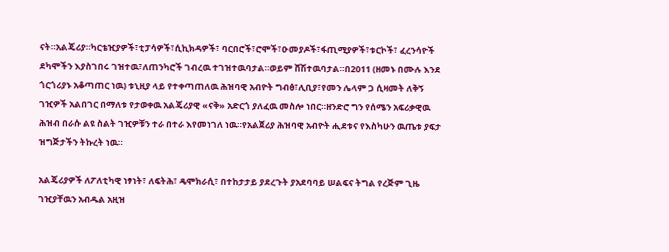ናት።አልጄሪያ።ካርቴዢያዎች፣ቲፓሳዎች፣ሲኪክዳዎች፣ ባርበሮች፣ሮሞች፣ዑመያዶች፣ፋጢሚያዎች፣ቱርኮች፣ ፈረንሳዮች ደካሞችን እያስገበሩ ገዝተዉ፣ለጠንካሮች ገብረዉ ተገዝተዉባታል።ወይም ሸሽተዉባታል።በ2011 (ዘመኑ በሙሉ እንደ ጎርጎሪያኑ አቆጣጠር ነዉ) ቱኒዚያ ላይ የተቀጣጠለዉ ሕዝባዊ አብዮት ግብፅ፣ሊቢያ፣የመን ሌላም ጋ ሲዛመት ለቅኝ ገዢዎች አልበገር በማለቱ የታወቀዉ አልጄሪያዊ «ናቅ» አድርጎ ያለፈዉ መስሎ ነበር።ዘንድሮ ግን የሰሜን አፍሪቃዊዉ ሕዝብ በራሱ ልዩ ስልት ገዢዎቹን ተራ በተራ እየመነገለ ነዉ።የአልጀሪያ ሕዝባዊ አብዮት ሒደቱና የእስካሁን ዉጤቱ ያፍታ ዝግጅታችን ትኩረት ነዉ።

አልጄሪያዎች ለፖለቲካዊ ነፃነት፣ ለፍትሕ፣ ዴሞክራሲ፣ በተከታታይ ያደረጉት ያአደባባይ ሠልፍና ትግል የረጅም ጊዜ ገዢያቸዉን አብዱል አዚዝ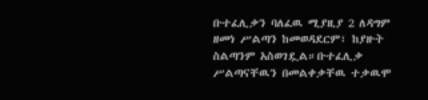ቡተፈሊቃን ባለፈዉ ሚያዚያ 2 ለዳግም ዘመነ ሥልጣን ከመወዳደርም፣ ከያዙት ስልጣንም አስወገዷል።ቡተፈሊቃ ሥልጣናቸዉን በመልቀቃቸዉ ተቃዉሞ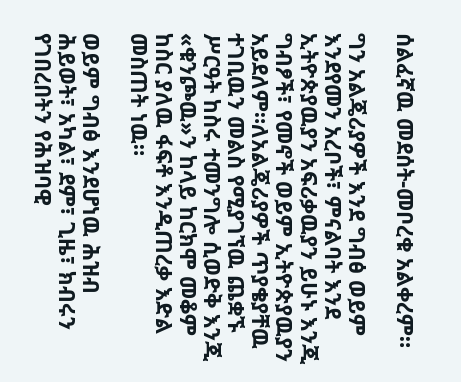ሰልፈኛዉ መደሰት-መቦረቁ አልቀረም።

ግን አልጄሪያዎች እንደ ግብፅ ወይም እንደየመን አረቦች፣ ምናልባት እንደ ኢትዮጵያዉያን አፍሪቃዉያን ይሁኑ እንጂ ግብፆች፣ የመኖች ወይም ኢትዮጵያዉያን አይደለም።ለአልጄሪያዎች ጥያቄያቸዉ ተገቢዉን መልስ የሚያገኘዉ ጨቋኙ ሥርዓት ከስሩ ተመንግሎ ሲወድቅ እንጂ «ቁንጮዉ»ን ከላይ ከርክሞ መቆም ከስር ያለዉ ፋፍቶ እንዲጠረቃ እድል መስጠት ነዉ።

ወይም ግብፅ እንደሆነዉ ሕዝብ ሕይወት፣ አካል፣ ደም፣ ጊዜ፣ ክብሩን የገበረበትን የሕዝባዊ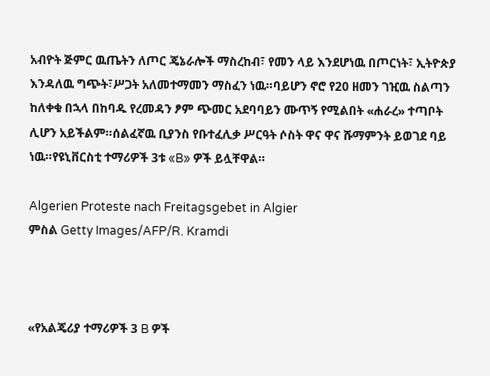አብዮት ጅምር ዉጤትን ለጦር ጄኔራሎች ማስረከብ፣ የመን ላይ እንደሆነዉ በጦርነት፣ ኢትዮጵያ እንዳለዉ ግጭት፣ሥጋት አለመተማመን ማስፈን ነዉ።ባይሆን ኖሮ የ20 ዘመን ገዢዉ ስልጣን ከለቀቁ በኋላ በከባዱ የረመዳን ፆም ጭመር አደባባይን ሙጥኝ የሚልበት «ሐራረ» ተጣቦት ሊሆን አይችልም።ሰልፈኛዉ ቢያንስ የቡተፈሊቃ ሥርዓት ሶስት ዋና ዋና ሹማምንት ይወገደ ባይ ነዉ።የዩኒቨርስቲ ተማሪዎች 3ቱ «B» ዎች ይሏቸዋል።

Algerien Proteste nach Freitagsgebet in Algier
ምስል Getty Images/AFP/R. Kramdi



«የአልጄሪያ ተማሪዎች 3 B ዎች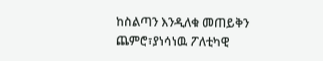ከስልጣን እንዲለቁ መጠይቅን ጨምሮ፣ያነሳነዉ ፖለቲካዊ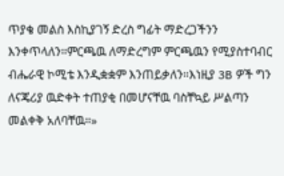ጥያቄ መልስ እስኪያገኝ ድረስ ግፊት ማድረጋችንን እንቀጥላለን።ምርጫዉ ለማድረግም ምርጫዉን የሚያስተባብር ብሔራዊ ኮሚቴ እንዲቋቋም እንጠይቃለን።እነዚያ 3B ዎች ግን ለናጄሪያ ዉድቀት ተጠያቂ በመሆናቸዉ ባስቸኳይ ሥልጣን መልቀቅ አለባቸዉ።»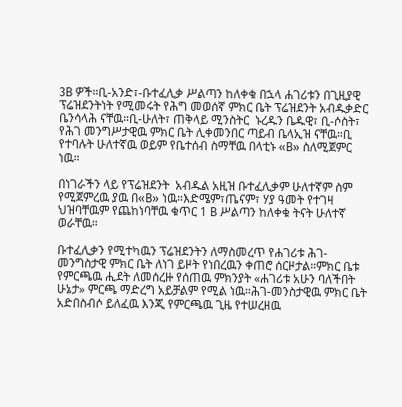3B ዎች።ቢ-አንድ፣-ቡተፈሊቃ ሥልጣን ከለቀቁ በኋላ ሐገሪቱን በጊዚያዊ ፕሬዝደንትነት የሚመሩት የሕግ መወሰኛ ምክር ቤት ፕሬዝደንት አብዱቃድር ቤንሳላሕ ናቸዉ።ቢ-ሁለት፣ ጠቅላይ ሚንስትር  ኑረዱን ቤዱዊ፣ ቢ-ሶስት፣ የሕገ መንግሥታዊዉ ምክር ቤት ሊቀመንበር ጣይብ ቤላኢዝ ናቸዉ።ቢ የተባሉት ሁለተኛዉ ወይም የቤተሰብ ስማቸዉ በላቲኑ «B» ስለሚጀምር ነዉ።

በነገራችን ላይ የፕሬዝደንት  አብዱል አዚዝ ቡተፈሊቃም ሁለተኛም ስም  የሚጀምረዉ ያዉ በ«B» ነዉ።እድሜም፣ጤናም፣ ሃያ ዓመት የተገዛ ህዝባቸዉም የጨከነባቸዉ ቁጥር 1 B ሥልጣን ከለቀቁ ትናት ሁለተኛ ወራቸዉ።

ቡተፈሊቃን የሚተካዉን ፕሬዝደንትን ለማስመረጥ የሐገሪቱ ሕገ-መንግስታዊ ምክር ቤት ለነገ ይዞት የነበረዉን ቀጠሮ ሰርዞታል።ምክር ቤቱ የምርጫዉ ሒደት ለመሰረዙ የሰጠዉ ምክንያት «ሐገሪቱ አሁን ባለችበት ሁኔታ» ምርጫ ማድረግ አይቻልም የሚል ነዉ።ሕገ-መንስታዊዉ ምክር ቤት አድበስብሶ ይለፈዉ እንጂ የምርጫዉ ጊዜ የተሠረዘዉ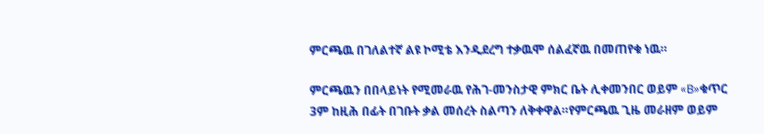ምርጫዉ በገለልተኛ ልዩ ኮሚቴ እንዲደረግ ተቃዉሞ ሰልፈኛዉ በመጠየቁ ነዉ።

ምርጫዉን በበላይነት የሚመራዉ የሕገ-መንስታዊ ምክር ቤት ሊቀመንበር ወይም «B»ቁጥር 3ም ከዚሕ በፊት በገቡት ቃል መሰረት ስልጣን ለቅቀዋል።የምርጫዉ ጊዜ መራዘም ወይም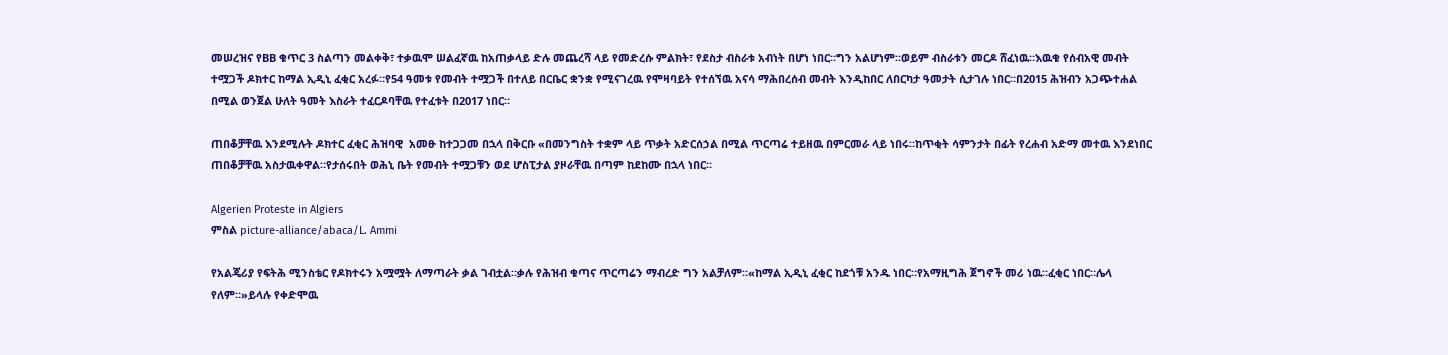መሠረዝና የBB ቁጥር 3 ስልጣን መልቀቅ፣ ተቃዉሞ ሠልፈኛዉ ከአጠቃላይ ድሉ መጨረሻ ላይ የመድረሱ ምልክት፣ የደስታ ብስራቱ አብነት በሆነ ነበር።ግን አልሆነም።ወይም ብስራቱን መርዶ ሸፈነዉ።እዉቁ የሰብአዊ መብት ተሟጋች ዶክተር ከማል ኢዲኒ ፈቂር አረፉ።የ54 ዓመቱ የመብት ተሟጋች በተለይ በርቤር ቋንቋ የሚናገረዉ የሞዛባይት የተሰኘዉ አናሳ ማሕበረሰብ መብት እንዲከበር ለበርካታ ዓመታት ሲታገሉ ነበር።በ2015 ሕዝብን አጋጭተሐል በሚል ወንጀል ሁለት ዓመት እስራት ተፈርዶባቸዉ የተፈቱት በ2017 ነበር።

ጠበቆቻቸዉ እንደሚሉት ዶክተር ፈቂር ሕዝባዊ  አመፁ ከተጋጋመ በኋላ በቅርቡ «በመንግስት ተቋም ላይ ጥቃት አድርሰኃል በሚል ጥርጣሬ ተይዘዉ በምርመራ ላይ ነበሩ።ከጥቂት ሳምንታት በፊት የረሐብ አድማ መተዉ እንደነበር ጠበቆቻቸዉ አስታዉቀዋል።የታሰሩበት ወሕኒ ቤት የመብት ተሟጋቹን ወደ ሆስፒታል ያዞራቸዉ በጣም ከደከሙ በኋላ ነበር።

Algerien Proteste in Algiers
ምስል picture-alliance/abaca/L. Ammi

የአልጄሪያ የፍትሕ ሚንስቴር የዶክተሩን አሟሟት ለማጣራት ቃል ገብቷል።ቃሉ የሕዝብ ቁጣና ጥርጣሬን ማብረድ ግን አልቻለም።«ከማል ኢዲኒ ፈቂር ከደጎቹ አንዱ ነበር።የአማዚግሕ ጀግኖች መሪ ነዉ።ፈቂር ነበር።ሌላ የለም።»ይላሉ የቀድሞዉ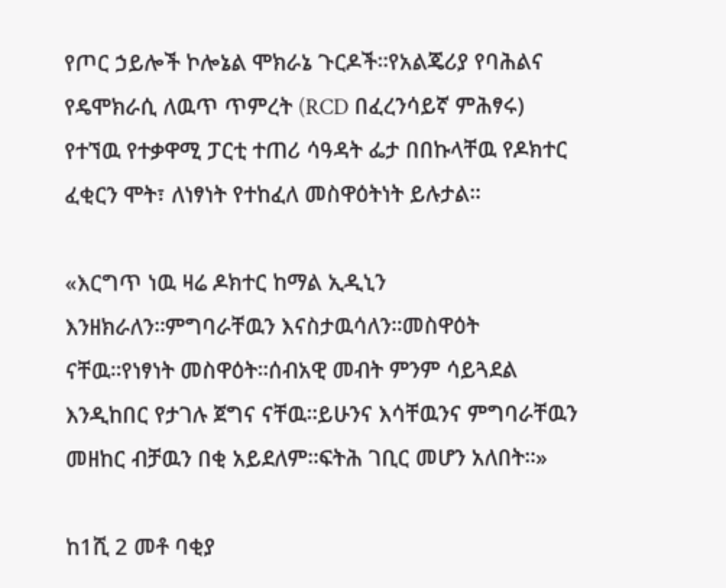የጦር ኃይሎች ኮሎኔል ሞክራኔ ጉርዶች።የአልጄሪያ የባሕልና የዴሞክራሲ ለዉጥ ጥምረት (RCD በፈረንሳይኛ ምሕፃሩ) የተኘዉ የተቃዋሚ ፓርቲ ተጠሪ ሳዓዳት ፌታ በበኩላቸዉ የዶክተር ፈቂርን ሞት፣ ለነፃነት የተከፈለ መስዋዕትነት ይሉታል።

«እርግጥ ነዉ ዛሬ ዶክተር ከማል ኢዲኒን እንዘክራለን።ምግባራቸዉን እናስታዉሳለን።መስዋዕት ናቸዉ።የነፃነት መስዋዕት።ሰብአዊ መብት ምንም ሳይጓደል እንዲከበር የታገሉ ጀግና ናቸዉ።ይሁንና እሳቸዉንና ምግባራቸዉን መዘከር ብቻዉን በቂ አይደለም።ፍትሕ ገቢር መሆን አለበት።»

ከ1ሺ 2 መቶ ባቂያ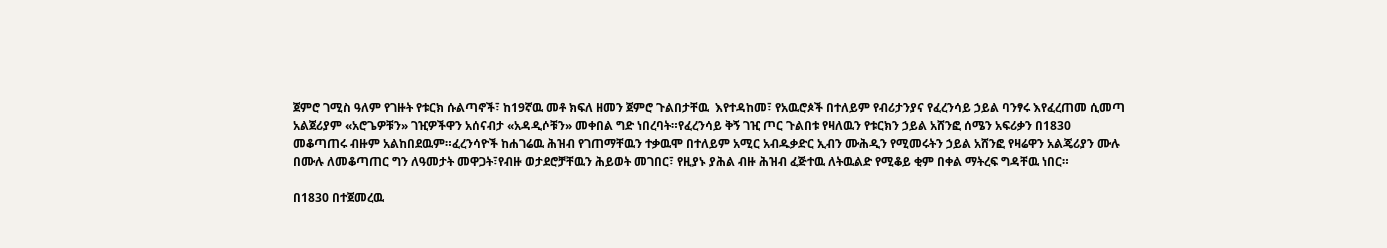ጀምሮ ገሚስ ዓለም የገዙት የቱርክ ሱልጣኖች፣ ከ19ኛዉ መቶ ክፍለ ዘመን ጀምሮ ጉልበታቸዉ  እየተዳከመ፣ የአዉሮጶች በተለይም የብሪታንያና የፈረንሳይ ኃይል ባንፃሩ እየፈረጠመ ሲመጣ አልጀሪያም «አሮጌዎቹን» ገዢዎችዋን አሰናብታ «አዳዲሶቹን» መቀበል ግድ ነበረባት።የፈረንሳይ ቅኝ ገዢ ጦር ጉልበቱ የዛለዉን የቱርክን ኃይል አሸንፎ ሰሜን አፍሪቃን በ1830 መቆጣጠሩ ብዙም አልከበደዉም።ፈረንሳዮች ከሐገሬዉ ሕዝብ የገጠማቸዉን ተቃዉሞ በተለይም አሚር አብዱቃድር ኢብን ሙሕዲን የሚመሩትን ኃይል አሸንፎ የዛሬዋን አልጄሪያን ሙሉ በሙሉ ለመቆጣጠር ግን ለዓመታት መዋጋት፣የብዙ ወታደሮቻቸዉን ሕይወት መገበር፣ የዚያኑ ያሕል ብዙ ሕዝብ ፈጅተዉ ለትዉልድ የሚቆይ ቂም በቀል ማትረፍ ግዳቸዉ ነበር።

በ1830 በተጀመረዉ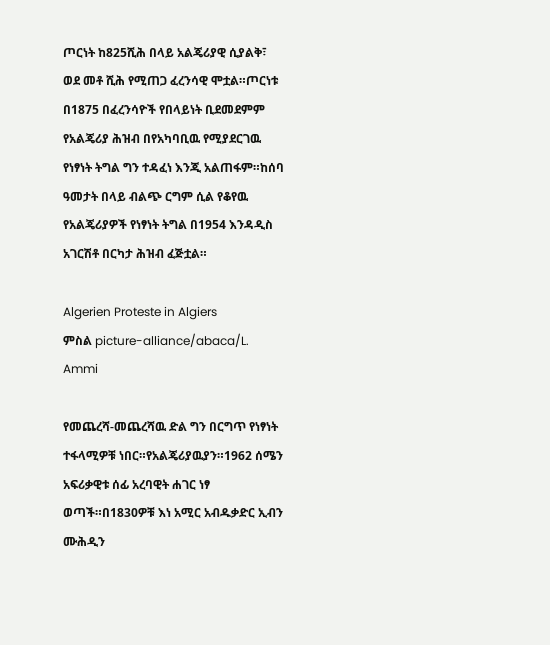ጦርነት ከ825ሺሕ በላይ አልጄሪያዊ ሲያልቅ፣ ወደ መቶ ሺሕ የሚጠጋ ፈረንሳዊ ሞቷል።ጦርነቱ በ1875 በፈረንሳዮች የበላይነት ቢደመደምም የአልጄሪያ ሕዝብ በየአካባቢዉ የሚያደርገዉ የነፃነት ትግል ግን ተዳፈነ እንጂ አልጠፋም።ከሰባ ዓመታት በላይ ብልጭ ርግም ሲል የቆየዉ የአልጄሪያዎች የነፃነት ትግል በ1954 እንዳዲስ አገርሽቶ በርካታ ሕዝብ ፈጅቷል።

Algerien Proteste in Algiers
ምስል picture-alliance/abaca/L. Ammi

የመጨረሻ-መጨረሻዉ ድል ግን በርግጥ የነፃነት ተፋላሚዎቹ ነበር።የአልጄሪያዉያን።1962 ሰሜን አፍሪቃዊቱ ሰፊ አረባዊት ሐገር ነፃ ወጣች።በ1830ዎቹ እነ አሚር አብዱቃድር ኢብን ሙሕዲን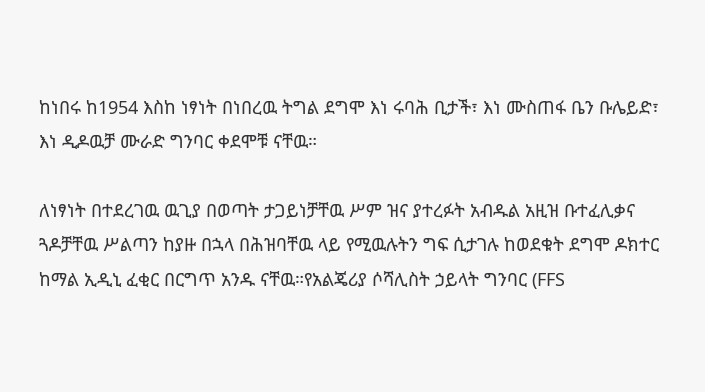ከነበሩ ከ1954 እስከ ነፃነት በነበረዉ ትግል ደግሞ እነ ሩባሕ ቢታች፣ እነ ሙስጠፋ ቤን ቡሌይድ፣ እነ ዲዶዉቻ ሙራድ ግንባር ቀደሞቹ ናቸዉ።

ለነፃነት በተደረገዉ ዉጊያ በወጣት ታጋይነቻቸዉ ሥም ዝና ያተረፉት አብዱል አዚዝ ቡተፈሊቃና ጓዶቻቸዉ ሥልጣን ከያዙ በኋላ በሕዝባቸዉ ላይ የሚዉሉትን ግፍ ሲታገሉ ከወደቁት ደግሞ ዶክተር ከማል ኢዲኒ ፈቂር በርግጥ አንዱ ናቸዉ።የአልጄሪያ ሶሻሊስት ኃይላት ግንባር (FFS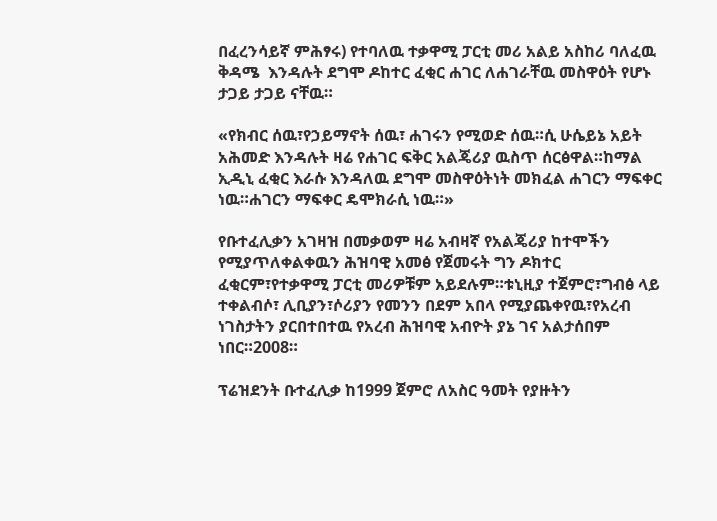በፈረንሳይኛ ምሕፃሩ) የተባለዉ ተቃዋሚ ፓርቲ መሪ አልይ አስከሪ ባለፈዉ ቅዳሜ  እንዳሉት ደግሞ ዶከተር ፈቂር ሐገር ለሐገራቸዉ መስዋዕት የሆኑ ታጋይ ታጋይ ናቸዉ።

«የክብር ሰዉ፣የኃይማኖት ሰዉ፣ ሐገሩን የሚወድ ሰዉ።ሲ ሁሴይኔ አይት አሕመድ እንዳሉት ዛሬ የሐገር ፍቅር አልጄሪያ ዉስጥ ሰርፅዋል።ከማል ኢዲኒ ፈቂር እራሱ እንዳለዉ ደግሞ መስዋዕትነት መክፈል ሐገርን ማፍቀር ነዉ።ሐገርን ማፍቀር ዴሞክራሲ ነዉ።»

የቡተፈሊቃን አገዛዝ በመቃወም ዛሬ አብዛኛ የአልጄሪያ ከተሞችን የሚያጥለቀልቀዉን ሕዝባዊ አመፅ የጀመሩት ግን ዶክተር ፈቂርም፣የተቃዋሚ ፓርቲ መሪዎቹም አይደሉም።ቱኒዚያ ተጀምሮ፣ግብፅ ላይ ተቀልብሶ፣ ሊቢያን፣ሶሪያን የመንን በደም አበላ የሚያጨቀየዉ፣የአረብ ነገስታትን ያርበተበተዉ የአረብ ሕዝባዊ አብዮት ያኔ ገና አልታሰበም ነበር።2008።

ፕሬዝደንት ቡተፈሊቃ ከ1999 ጀምሮ ለአስር ዓመት የያዙትን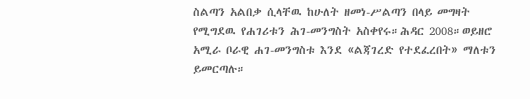ስልጣን አልበቃ ሲላቸዉ ከሁለት ዘመነ-ሥልጣን በላይ መግዛት የሚግደዉ የሐገሪቱን ሕገ-መንግስት አስቀየሩ።ሕዳር 2008።ወይዘሮ አሚራ ቦራዊ ሐገ-መንግስቱ እንደ «ልጃገረድ የተደፈረበት» ማለቱን ይመርጣሉ።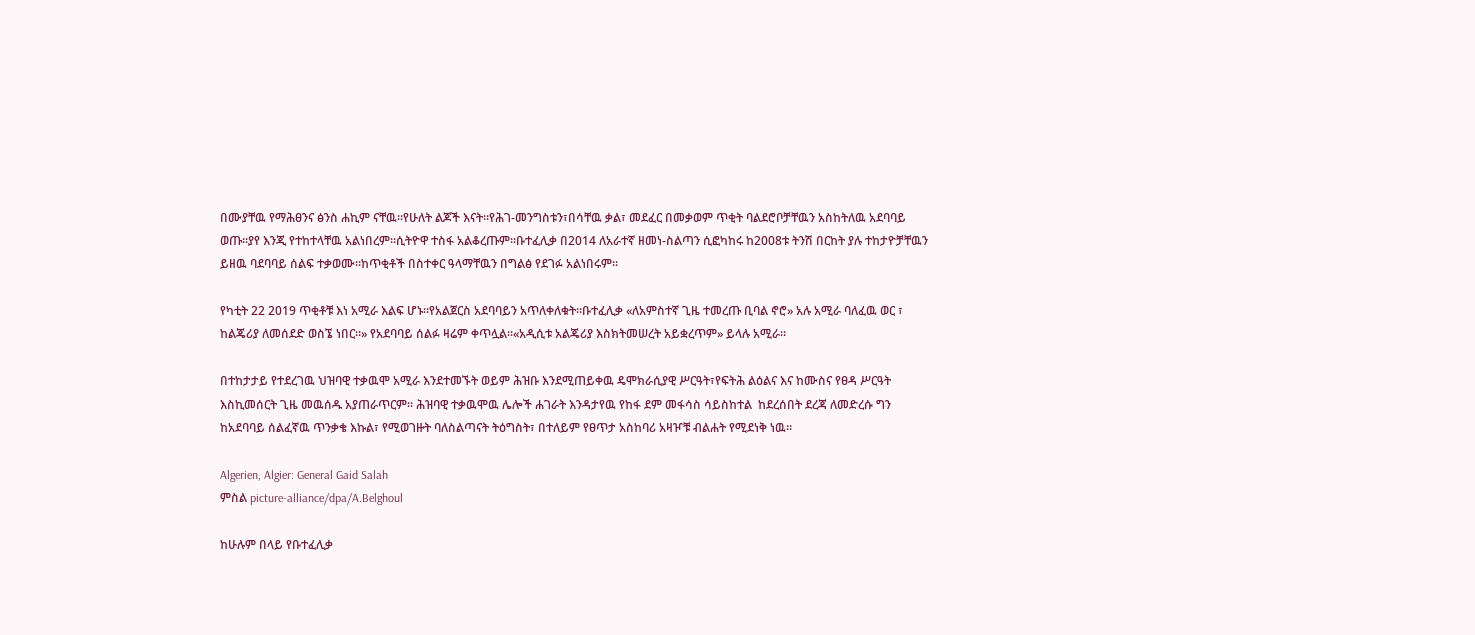በሙያቸዉ የማሕፀንና ፅንስ ሐኪም ናቸዉ።የሁለት ልጆች እናት።የሕገ-መንግስቱን፣በሳቸዉ ቃል፣ መደፈር በመቃወም ጥቂት ባልደሮቦቻቸዉን አስከትለዉ አደባባይ ወጡ።ያየ እንጂ የተከተላቸዉ አልነበረም።ሲትዮዋ ተስፋ አልቆረጡም።ቡተፈሊቃ በ2014 ለአራተኛ ዘመነ-ስልጣን ሲፎካከሩ ከ2008ቱ ትንሽ በርከት ያሉ ተከታዮቻቸዉን ይዘዉ ባደባባይ ሰልፍ ተቃወሙ።ከጥቂቶች በስተቀር ዓላማቸዉን በግልፅ የደገፉ አልነበሩም።

የካቲት 22 2019 ጥቂቶቹ እነ አሚራ እልፍ ሆኑ።የአልጀርስ አደባባይን አጥለቀለቁት።ቡተፈሊቃ «ለአምስተኛ ጊዜ ተመረጡ ቢባል ኖሮ» አሉ አሚራ ባለፈዉ ወር ፣ ከልጄሪያ ለመሰደድ ወስኜ ነበር።» የአደባባይ ሰልፉ ዛሬም ቀጥሏል።«አዲሲቱ አልጄሪያ እስክትመሠረት አይቋረጥም» ይላሉ አሚራ።

በተከታታይ የተደረገዉ ህዝባዊ ተቃዉሞ አሚራ እንደተመኙት ወይም ሕዝቡ እንደሚጠይቀዉ ዴሞክራሲያዊ ሥርዓት፣የፍትሕ ልዕልና እና ከሙስና የፀዳ ሥርዓት እስኪመሰርት ጊዜ መዉሰዱ አያጠራጥርም። ሕዝባዊ ተቃዉሞዉ ሌሎች ሐገራት እንዳታየዉ የከፋ ደም መፋሳስ ሳይስከተል  ከደረሰበት ደረጃ ለመድረሱ ግን ከአደባባይ ሰልፈኛዉ ጥንቃቄ እኩል፣ የሚወገዙት ባለስልጣናት ትዕግስት፣ በተለይም የፀጥታ አስከባሪ አዛዦቹ ብልሐት የሚደነቅ ነዉ።

Algerien, Algier: General Gaid Salah
ምስል picture-alliance/dpa/A.Belghoul

ከሁሉም በላይ የቡተፈሊቃ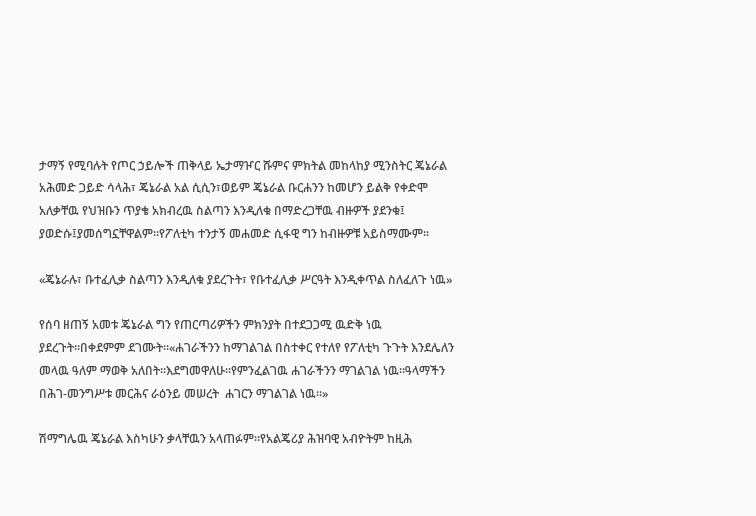ታማኝ የሚባሉት የጦር ኃይሎች ጠቅላይ ኤታማዦር ሹምና ምክትል መከላከያ ሚንስትር ጄኔራል አሕመድ ጋይድ ሳላሕ፣ ጄኔራል አል ሲሲን፣ወይም ጄኔራል ቡርሐንን ከመሆን ይልቅ የቀድሞ አለቃቸዉ የህዝቡን ጥያቄ አክብረዉ ስልጣን እንዲለቁ በማድረጋቸዉ ብዙዎች ያደንቁ፤ ያወድሱ፤ያመሰግኗቸዋልም።የፖለቲካ ተንታኝ መሐመድ ሲፋዊ ግን ከብዙዎቹ አይስማሙም።

«ጄኔራሉ፣ ቡተፈሊቃ ስልጣን እንዲለቁ ያደረጉት፣ የቡተፈሊቃ ሥርዓት እንዲቀጥል ስለፈለጉ ነዉ»

የሰባ ዘጠኝ አመቱ ጄኔራል ግን የጠርጣሪዎችን ምክንያት በተደጋጋሚ ዉድቅ ነዉ ያደረጉት።በቀደምም ደገሙት።«ሐገራችንን ከማገልገል በስተቀር የተለየ የፖለቲካ ጉጉት እንደሌለን መላዉ ዓለም ማወቅ አለበት።እደግመዋለሁ።የምንፈልገዉ ሐገራችንን ማገልገል ነዉ።ዓላማችን በሕገ-መንግሥቱ መርሕና ራዕንይ መሠረት  ሐገርን ማገልገል ነዉ።»

ሽማግሌዉ ጄኔራል እስካሁን ቃላቸዉን አላጠፉም።የአልጄሪያ ሕዝባዊ አብዮትም ከዚሕ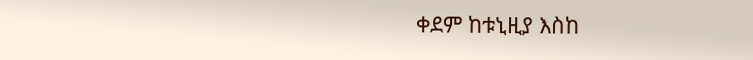ቀደም ከቱኒዚያ እስከ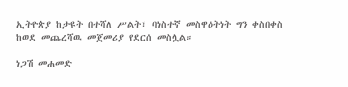ኢትዮጵያ ከታዩት በተሻለ ሥልት፣ ባነስተኛ መስዋዕትነት ግን ቀስበቀስ ከወደ መጨረሻዉ መጀመሪያ የደርሰ መስሏል።

ነጋሽ መሐመድ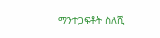ማንተጋፍቶት ስለሺ